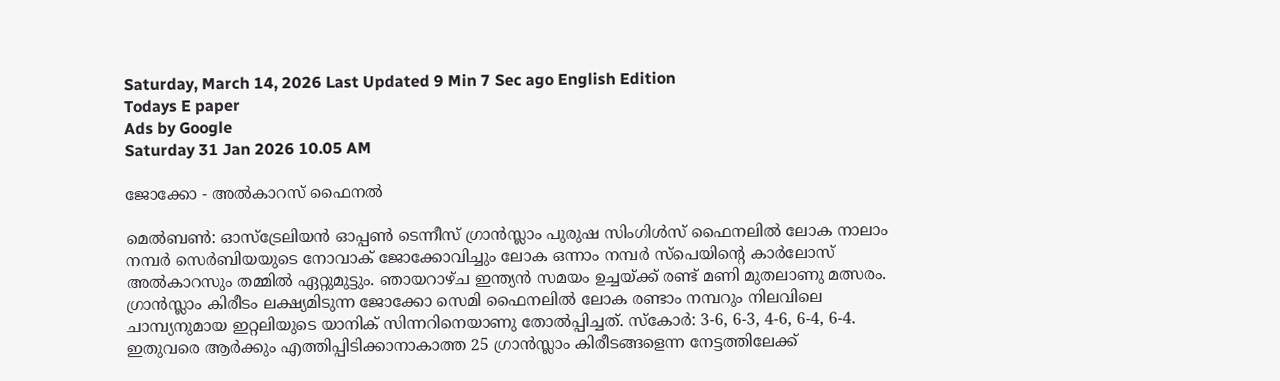Saturday, March 14, 2026 Last Updated 9 Min 7 Sec ago English Edition
Todays E paper
Ads by Google
Saturday 31 Jan 2026 10.05 AM

ജോക്കോ - അല്‍കാറസ്‌ ഫൈനല്‍

മെല്‍ബണ്‍: ഓസ്‌ട്രേലിയന്‍ ഓപ്പണ്‍ ടെന്നീസ്‌ ഗ്രാന്‍സ്ലാം പുരുഷ സിംഗിള്‍സ്‌ ഫൈനലില്‍ ലോക നാലാം നമ്പര്‍ സെര്‍ബിയയുടെ നോവാക്‌ ജോക്കോവിച്ചും ലോക ഒന്നാം നമ്പര്‍ സ്‌പെയിന്റെ കാര്‍ലോസ്‌ അല്‍കാറസും തമ്മില്‍ ഏറ്റുമുട്ടും. ഞായറാഴ്‌ച ഇന്ത്യന്‍ സമയം ഉച്ചയ്‌ക്ക് രണ്ട്‌ മണി മുതലാണു മത്സരം.
ഗ്രാന്‍സ്ലാം കിരീടം ലക്ഷ്യമിടുന്ന ജോക്കോ സെമി ഫൈനലില്‍ ലോക രണ്ടാം നമ്പറും നിലവിലെ ചാമ്പ്യനുമായ ഇറ്റലിയുടെ യാനിക്‌ സിന്നറിനെയാണു തോല്‍പ്പിച്ചത്‌. സ്‌കോര്‍: 3-6, 6-3, 4-6, 6-4, 6-4.
ഇതുവരെ ആര്‍ക്കും എത്തിപ്പിടിക്കാനാകാത്ത 25 ഗ്രാന്‍സ്ലാം കിരീടങ്ങളെന്ന നേട്ടത്തിലേക്ക്‌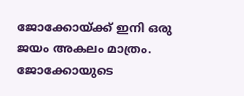ജോക്കോയ്‌ക്ക് ഇനി ഒരു ജയം അകലം മാത്രം. ജോക്കോയുടെ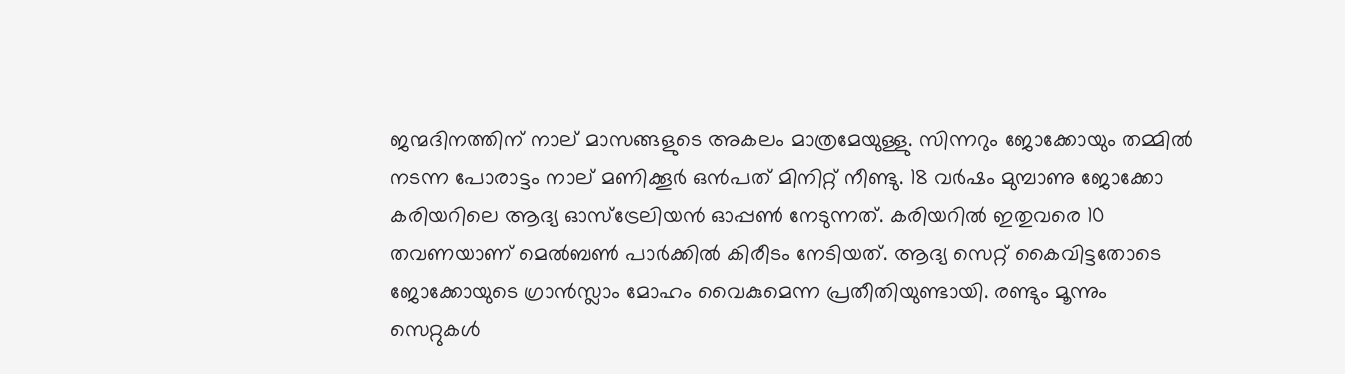ജന്മദിനത്തിന്‌ നാല്‌ മാസങ്ങളുടെ അകലം മാത്രമേയുള്ളു. സിന്നറും ജോക്കോയും തമ്മില്‍ നടന്ന പോരാട്ടം നാല്‌ മണിക്കൂര്‍ ഒന്‍പത്‌ മിനിറ്റ്‌ നീണ്ടു. 18 വര്‍ഷം മുമ്പാണു ജോക്കോ കരിയറിലെ ആദ്യ ഓസ്‌ട്രേലിയന്‍ ഓപ്പണ്‍ നേടുന്നത്‌. കരിയറില്‍ ഇതുവരെ 10 തവണയാണ്‌ മെല്‍ബണ്‍ പാര്‍ക്കില്‍ കിരീടം നേടിയത്‌. ആദ്യ സെറ്റ്‌ കൈവിട്ടതോടെ ജോക്കോയുടെ ഗ്രാന്‍സ്ലാം മോഹം വൈകുമെന്ന പ്രതീതിയുണ്ടായി. രണ്ടും മൂന്നും സെറ്റുകള്‍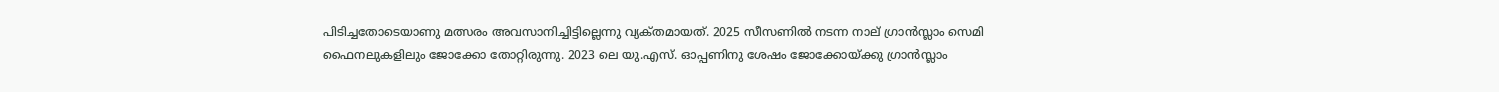പിടിച്ചതോടെയാണു മത്സരം അവസാനിച്ചിട്ടില്ലെന്നു വ്യക്‌തമായത്‌. 2025 സീസണില്‍ നടന്ന നാല്‌ ഗ്രാന്‍സ്ലാം സെമി ഫൈനലുകളിലും ജോക്കോ തോറ്റിരുന്നു. 2023 ലെ യു.എസ്‌. ഓപ്പണിനു ശേഷം ജോക്കോയ്‌ക്കു ഗ്രാന്‍സ്ലാം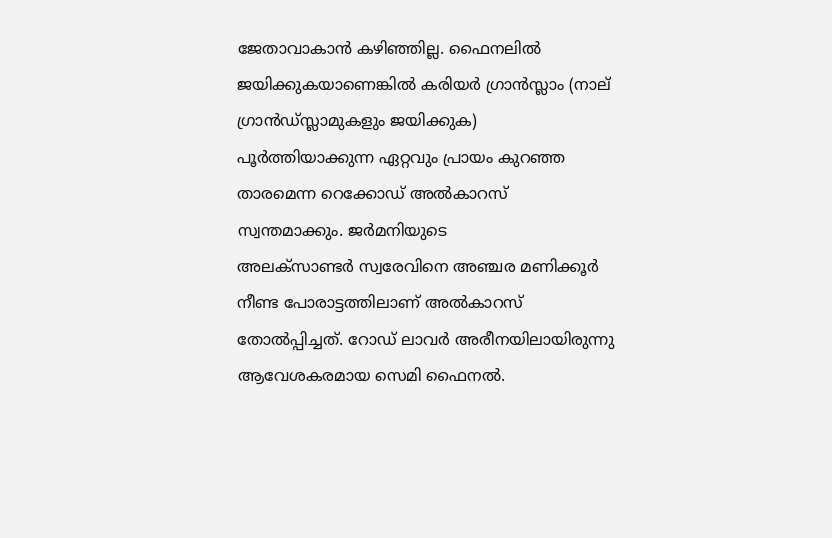ജേതാവാകാന്‍ കഴിഞ്ഞില്ല. ഫൈനലില്‍ ജയിക്കുകയാണെങ്കില്‍ കരിയര്‍ ഗ്രാന്‍സ്ലാം (നാല്‌ ഗ്രാന്‍ഡ്‌സ്ലാമുകളും ജയിക്കുക) പൂര്‍ത്തിയാക്കുന്ന ഏറ്റവും പ്രായം കുറഞ്ഞ താരമെന്ന റെക്കോഡ്‌ അല്‍കാറസ്‌ സ്വന്തമാക്കും. ജര്‍മനിയുടെ
അലക്‌സാണ്ടര്‍ സ്വരേവിനെ അഞ്ചര മണിക്കൂര്‍ നീണ്ട പോരാട്ടത്തിലാണ്‌ അല്‍കാറസ്‌ തോല്‍പ്പിച്ചത്‌. റോഡ്‌ ലാവര്‍ അരീനയിലായിരുന്നു ആവേശകരമായ സെമി ഫൈനല്‍.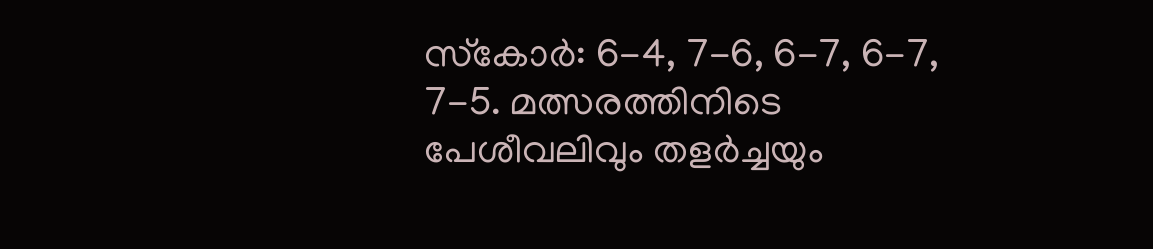സ്‌കോര്‍: 6-4, 7-6, 6-7, 6-7, 7-5. മത്സരത്തിനിടെ പേശീവലിവും തളര്‍ച്ചയും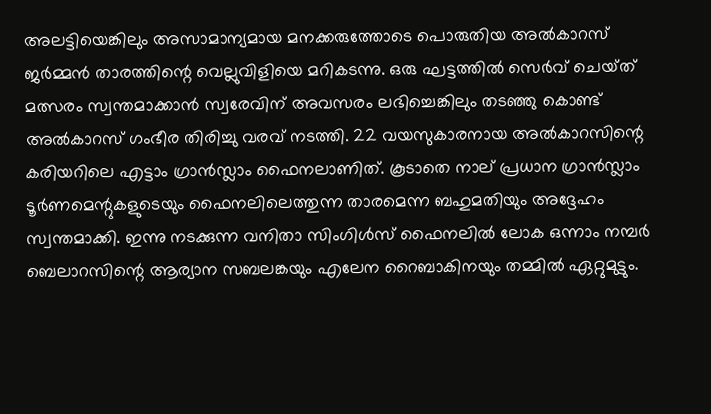അലട്ടിയെങ്കിലും അസാമാന്യമായ മനക്കരുത്തോടെ പൊരുതിയ അല്‍കാറസ്‌ ജര്‍മ്മന്‍ താരത്തിന്റെ വെല്ലുവിളിയെ മറികടന്നു. ഒരു ഘട്ടത്തില്‍ സെര്‍വ്‌ ചെയ്‌ത് മത്സരം സ്വന്തമാക്കാന്‍ സ്വരേവിന്‌ അവസരം ലഭിച്ചെങ്കിലും തടഞ്ഞു കൊണ്ട്‌ അല്‍കാറസ്‌ ഗംഭീര തിരിച്ചു വരവ്‌ നടത്തി. 22 വയസുകാരനായ അല്‍കാറസിന്റെ കരിയറിലെ എട്ടാം ഗ്രാന്‍സ്ലാം ഫൈനലാണിത്‌. കൂടാതെ നാല്‌ പ്രധാന ഗ്രാന്‍സ്ലാം ടൂര്‍ണമെന്റുകളുടെയും ഫൈനലിലെത്തുന്ന താരമെന്ന ബഹുമതിയും അദ്ദേഹം സ്വന്തമാക്കി. ഇന്നു നടക്കുന്ന വനിതാ സിംഗിള്‍സ്‌ ഫൈനലില്‍ ലോക ഒന്നാം നമ്പര്‍ ബെലാറസിന്റെ ആര്യാന സബലങ്കയും എലേന റൈബാകിനയും തമ്മില്‍ ഏറ്റുമുട്ടും.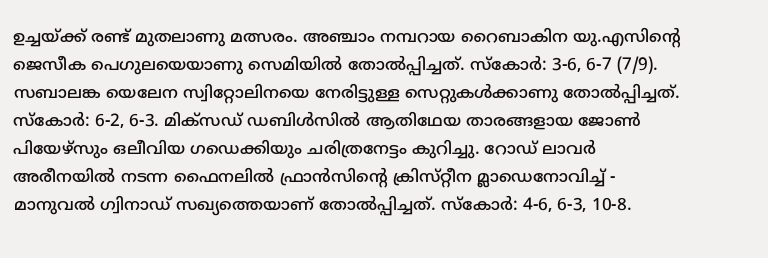ഉച്ചയ്‌ക്ക് രണ്ട്‌ മുതലാണു മത്സരം. അഞ്ചാം നമ്പറായ റൈബാകിന യു.എസിന്റെ ജെസീക പെഗുലയെയാണു സെമിയില്‍ തോല്‍പ്പിച്ചത്‌. സ്‌കോര്‍: 3-6, 6-7 (7/9). സബാലങ്ക യെലേന സ്വിറ്റോലിനയെ നേരിട്ടുള്ള സെറ്റുകള്‍ക്കാണു തോല്‍പ്പിച്ചത്‌. സ്‌കോര്‍: 6-2, 6-3. മിക്‌സഡ്‌ ഡബിള്‍സില്‍ ആതിഥേയ താരങ്ങളായ ജോണ്‍ പിയേഴ്‌സും ഒലീവിയ ഗഡെക്കിയും ചരിത്രനേട്ടം കുറിച്ചു. റോഡ്‌ ലാവര്‍ അരീനയില്‍ നടന്ന ഫൈനലില്‍ ഫ്രാന്‍സിന്റെ ക്രിസ്‌റ്റീന മ്ലാഡെനോവിച്ച്‌ - മാനുവല്‍ ഗ്വിനാഡ്‌ സഖ്യത്തെയാണ്‌ തോല്‍പ്പിച്ചത്‌. സ്‌കോര്‍: 4-6, 6-3, 10-8.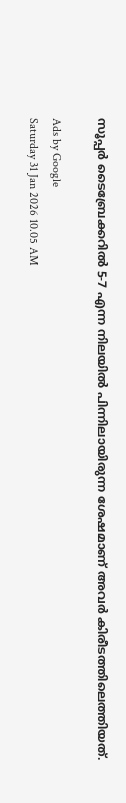സൂപ്പര്‍ ടൈബ്രേക്കറില്‍ 5-7 എന്ന നിലയില്‍ പിന്നിലായിരുന്ന ശേഷമാണ്‌ അവര്‍ കിരീടത്തിലെത്തിയത്‌.

Ads by Google
Saturday 31 Jan 2026 10.05 AM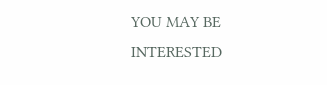YOU MAY BE INTERESTED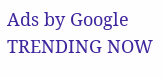Ads by Google
TRENDING NOW